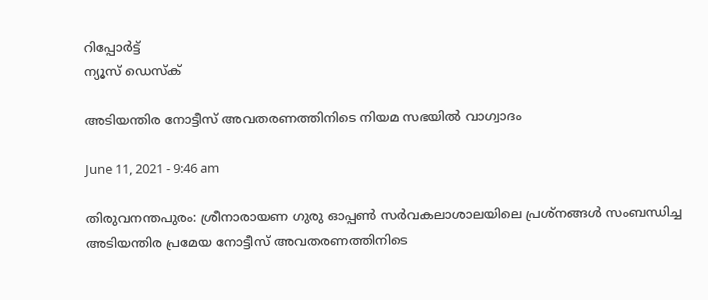റിപ്പോര്‍ട്ട്
ന്യൂസ് ഡെസ്ക്

അടിയന്തിര നോട്ടീസ്‌ അവതരണത്തിനിടെ നിയമ സഭയില്‍ വാഗ്വാദം

June 11, 2021 - 9:46 am

തിരുവനന്തപുരം: ശ്രീനാരായണ ഗുരു ഓപ്പണ്‍ സര്‍വകലാശാലയിലെ പ്രശ്‌നങ്ങള്‍ സംബന്ധിച്ച അടിയന്തിര പ്രമേയ നോട്ടീസ്‌ അവതരണത്തിനിടെ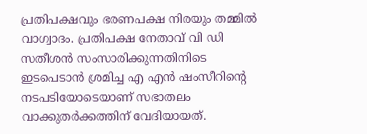പ്രതിപക്ഷവും ഭരണപക്ഷ നിരയും തമ്മില്‍ വാഗ്വാദം. പ്രതിപക്ഷ നേതാവ്‌ വി ഡി സതീശന്‍ സംസാരിക്കുന്നതിനിടെ ഇടപെടാന്‍ ശ്രമിച്ച എ എന്‍ ഷംസീറിന്റെ നടപടിയോടെയാണ്‌ സഭാതലം വാക്കുതര്‍ക്കത്തിന്‌ വേദിയായത്‌.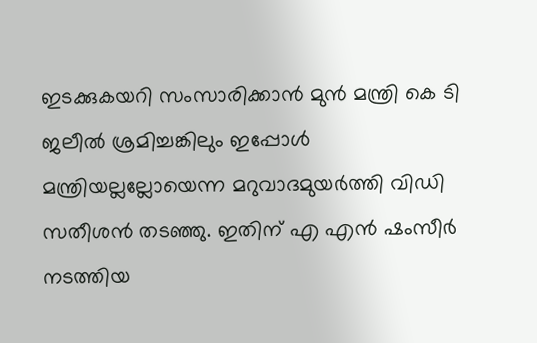ഇടക്കുകയറി സംസാരിക്കാന്‍ മുന്‍ മന്ത്രി കെ ടി ജലീല്‍ ശ്രമിച്ചങ്കിലും ഇപ്പോള്‍ മന്ത്രിയല്ലല്ലോയെന്ന മറുവാദമുയര്‍ത്തി വിഡി സതീശന്‍ തടഞ്ഞു. ഇതിന്‌ എ എന്‍ ഷംസീര്‍ നടത്തിയ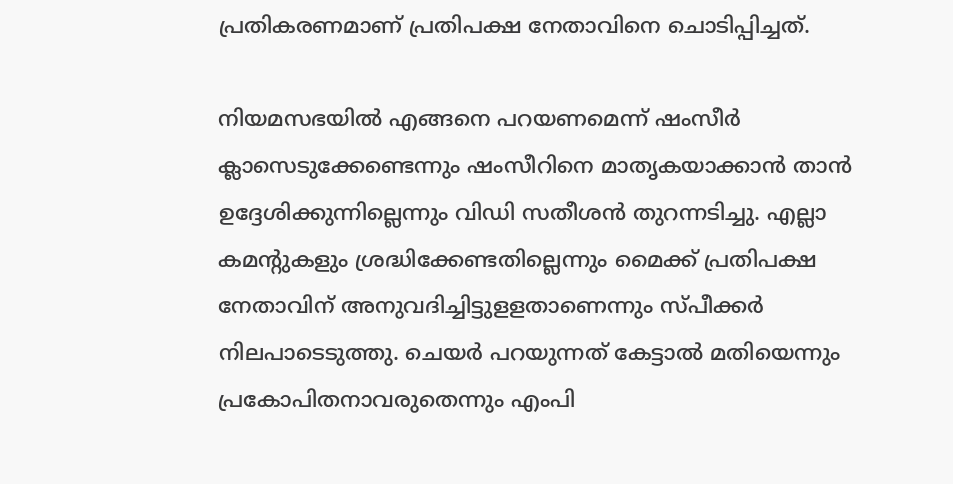പ്രതികരണമാണ്‌ പ്രതിപക്ഷ നേതാവിനെ ചൊടിപ്പിച്ചത്‌.

നിയമസഭയില്‍ എങ്ങനെ പറയണമെന്ന് ഷംസീര്‍ ക്ലാസെടുക്കേണ്ടെന്നും ഷംസീറിനെ മാതൃകയാക്കാന്‍ താന്‍ ഉദ്ദേശിക്കുന്നില്ലെന്നും വിഡി സതീശന്‍ തുറന്നടിച്ചു. എല്ലാ കമന്‍റുകളും ശ്രദ്ധിക്കേണ്ടതില്ലെന്നും മൈക്ക്‌ പ്രതിപക്ഷ നേതാവിന്‌ അനുവദിച്ചിട്ടുളളതാണെന്നും സ്‌പീക്കര്‍ നിലപാടെടുത്തു. ചെയര്‍ പറയുന്നത്‌ കേട്ടാല്‍ മതിയെന്നും പ്രകോപിതനാവരുതെന്നും എംപി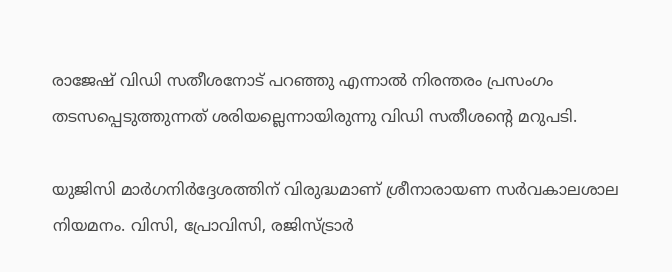രാജേഷ്‌ വിഡി സതീശനോട്‌ പറഞ്ഞു എന്നാല്‍ നിരന്തരം പ്രസംഗം തടസപ്പെടുത്തുന്നത്‌ ശരിയല്ലെന്നായിരുന്നു വിഡി സതീശന്റെ മറുപടി.

യുജിസി മാര്‍ഗനിര്‍ദ്ദേശത്തിന്‌ വിരുദ്ധമാണ്‌ ശ്രീനാരായണ സര്‍വകാലശാല നിയമനം. വിസി, പ്രോവിസി, രജിസ്‌ട്രാര്‍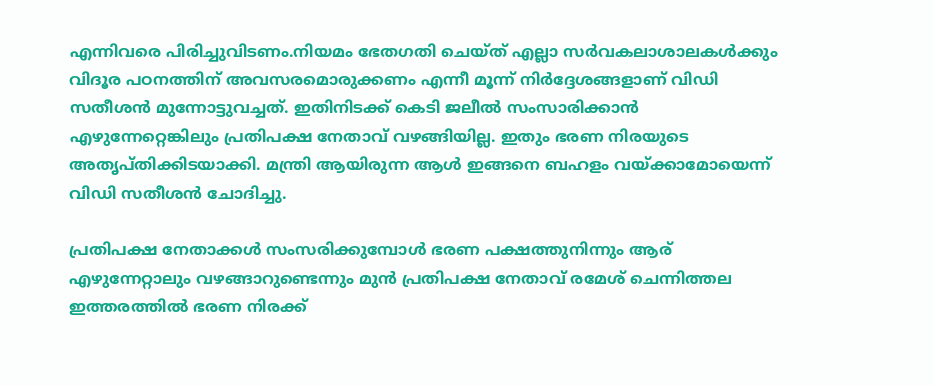എന്നിവരെ പിരിച്ചുവിടണം.നിയമം ഭേതഗതി ചെയ്‌ത്‌ എല്ലാ സര്‍വകലാശാലകള്‍ക്കും വിദൂര പഠനത്തിന്‌ അവസരമൊരുക്കണം എന്നീ മൂന്ന്‌ നിര്‍ദ്ദേശങ്ങളാണ്‌ വിഡി സതീശന്‍ മുന്നോട്ടുവച്ചത്‌. ഇതിനിടക്ക്‌ കെടി ജലീല്‍ സംസാരിക്കാന്‍ എഴുന്നേറ്റെങ്കിലും പ്രതിപക്ഷ നേതാവ്‌ വഴങ്ങിയില്ല. ഇതും ഭരണ നിരയുടെ അതൃപ്‌തിക്കിടയാക്കി. മന്ത്രി ആയിരുന്ന ആള്‍ ഇങ്ങനെ ബഹളം വയ്‌ക്കാമോയെന്ന്‌ വിഡി സതീശന്‍ ചോദിച്ചു.

പ്രതിപക്ഷ നേതാക്കള്‍ സംസരിക്കുമ്പോള്‍ ഭരണ പക്ഷത്തുനിന്നും ആര്‌ എഴുന്നേറ്റാലും വഴങ്ങാറുണ്ടെന്നും മുന്‍ പ്രതിപക്ഷ നേതാവ്‌ രമേശ്‌ ചെന്നിത്തല ഇത്തരത്തില്‍ ഭരണ നിരക്ക്‌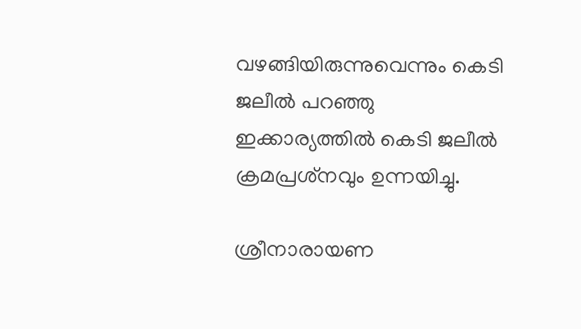വഴങ്ങിയിരുന്നുവെന്നും കെടി ജലീല്‍ പറഞ്ഞു ഇക്കാര്യത്തില്‍ കെടി ജലീല്‍ ക്രമപ്രശ്‌നവും ഉന്നയിച്ചു.

ശ്രീനാരായണ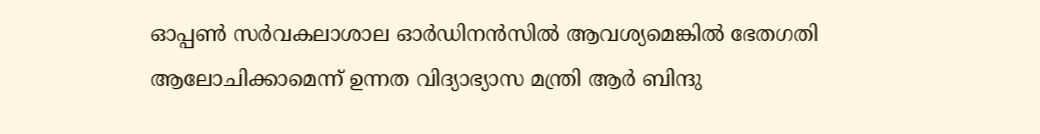ഓപ്പണ്‍ സര്‍വകലാശാല ഓര്‍ഡിനന്‍സില്‍ ആവശ്യമെങ്കില്‍ ഭേതഗതി ആലോചിക്കാമെന്ന്‌ ഉന്നത വിദ്യാഭ്യാസ മന്ത്രി ആര്‍ ബിന്ദു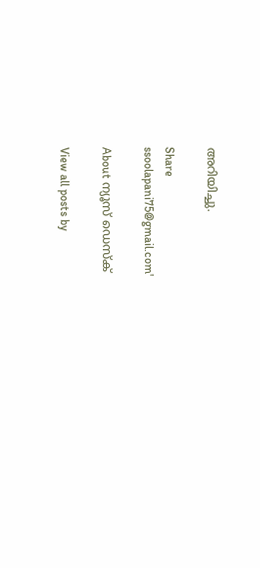അറിയിച്ചു.

Share
ssoolapani75@gmail.com'

About ന്യൂസ് ഡെസ്ക്

View all posts by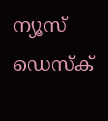ന്യൂസ് ഡെസ്ക്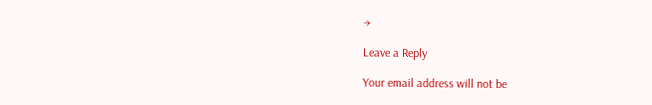→

Leave a Reply

Your email address will not be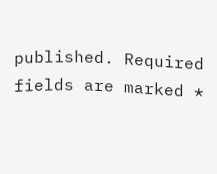published. Required fields are marked *